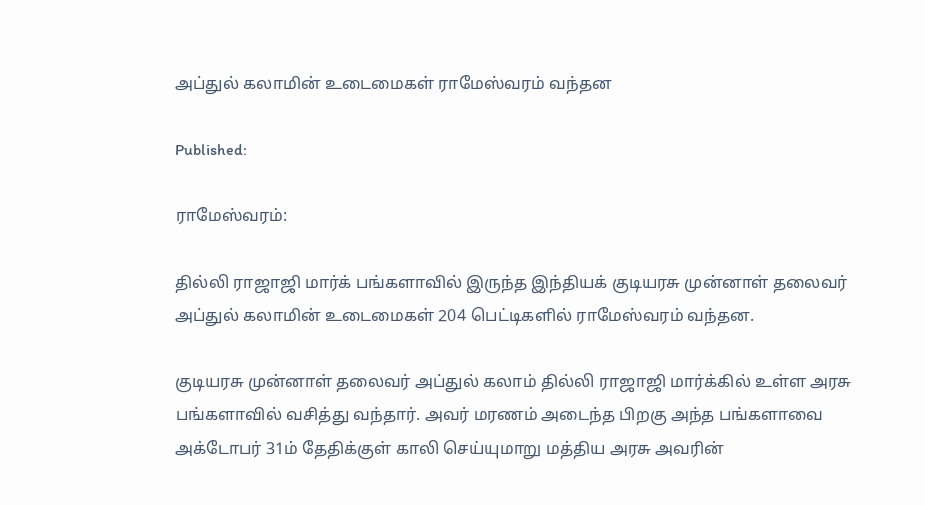அப்துல் கலாமின் உடைமைகள் ராமேஸ்வரம் வந்தன

Published:

ராமேஸ்வரம்:

தில்லி ராஜாஜி மார்க் பங்களாவில் இருந்த இந்தியக் குடியரசு முன்னாள் தலைவர் அப்துல் கலாமின் உடைமைகள் 204 பெட்டிகளில் ராமேஸ்வரம் வந்தன.

குடியரசு முன்னாள் தலைவர் அப்துல் கலாம் தில்லி ராஜாஜி மார்க்கில் உள்ள அரசு பங்களாவில் வசித்து வந்தார். அவர் மரணம் அடைந்த பிறகு அந்த பங்களாவை அக்டோபர் 31ம் தேதிக்குள் காலி செய்யுமாறு மத்திய அரசு அவரின்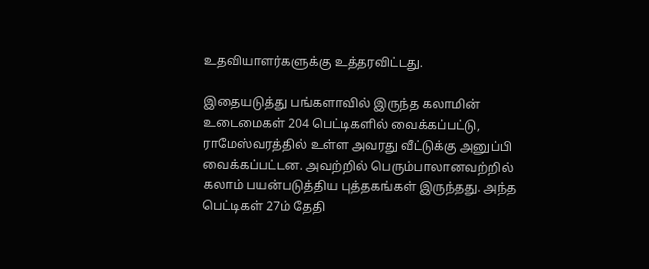உதவியாளர்களுக்கு உத்தரவிட்டது.

இதையடுத்து பங்களாவில் இருந்த கலாமின் உடைமைகள் 204 பெட்டிகளில் வைக்கப்பட்டு, ராமேஸ்வரத்தில் உள்ள அவரது வீட்டுக்கு அனுப்பி வைக்கப்பட்டன. அவற்றில் பெரும்பாலானவற்றில் கலாம் பயன்படுத்திய புத்தகங்கள் இருந்தது. அந்த பெட்டிகள் 27ம் தேதி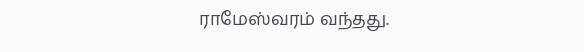ராமேஸ்வரம் வந்தது.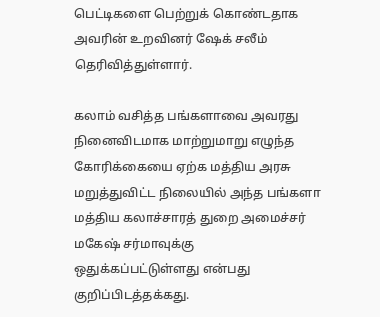பெட்டிகளை பெற்றுக் கொண்டதாக அவரின் உறவினர் ஷேக் சலீம் தெரிவித்துள்ளார்.

கலாம் வசித்த பங்களாவை அவரது நினைவிடமாக மாற்றுமாறு எழுந்த கோரிக்கையை ஏற்க மத்திய அரசு மறுத்துவிட்ட நிலையில் அந்த பங்களா மத்திய கலாச்சாரத் துறை அமைச்சர் மகேஷ் சர்மாவுக்கு ஒதுக்கப்பட்டுள்ளது என்பது குறிப்பிடத்தக்கது.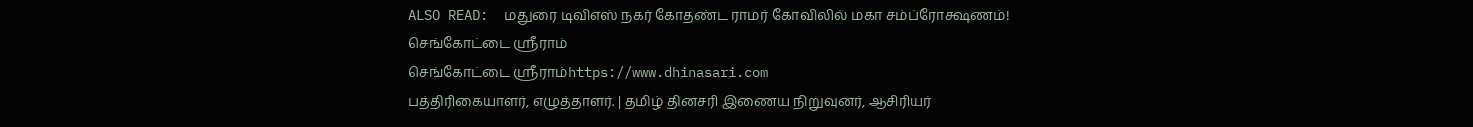ALSO READ:  மதுரை டிவிஎஸ் நகர் கோதண்ட ராமர் கோவிலில் மகா சம்ப்ரோக்ஷணம்!
செங்கோட்டை ஸ்ரீராம்
செங்கோட்டை ஸ்ரீராம்https://www.dhinasari.com
பத்திரிகையாளர், எழுத்தாளர். | தமிழ் தினசரி இணைய நிறுவுனர், ஆசிரியர்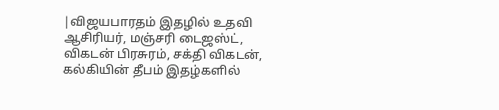|விஜயபாரதம் இதழில் உதவி ஆசிரியர், மஞ்சரி டைஜஸ்ட், விகடன் பிரசுரம், சக்தி விகடன், கல்கியின் தீபம் இதழ்களில்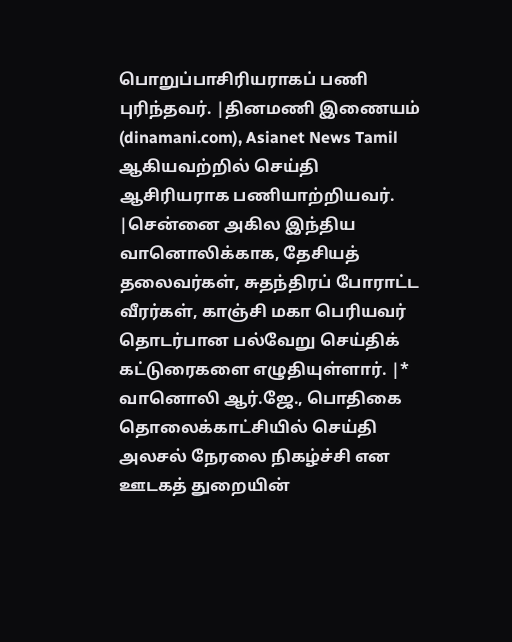பொறுப்பாசிரியராகப் பணி புரிந்தவர். |தினமணி இணையம் (dinamani.com), Asianet News Tamil ஆகியவற்றில் செய்தி ஆசிரியராக பணியாற்றியவர். |சென்னை அகில இந்திய வானொலிக்காக, தேசியத் தலைவர்கள், சுதந்திரப் போராட்ட வீரர்கள், காஞ்சி மகா பெரியவர் தொடர்பான பல்வேறு செய்திக் கட்டுரைகளை எழுதியுள்ளார். |* வானொலி ஆர்.ஜே., பொதிகை தொலைக்காட்சியில் செய்தி அலசல் நேரலை நிகழ்ச்சி என ஊடகத் துறையின்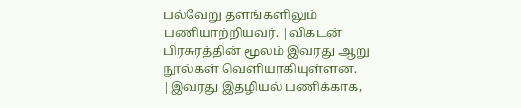பல்வேறு தளங்களிலும் பணியாற்றியவர். |விகடன் பிரசுரத்தின் மூலம் இவரது ஆறு நூல்கள் வெளியாகியுள்ளன. |இவரது இதழியல் பணிக்காக,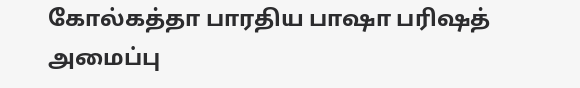கோல்கத்தா பாரதிய பாஷா பரிஷத் அமைப்பு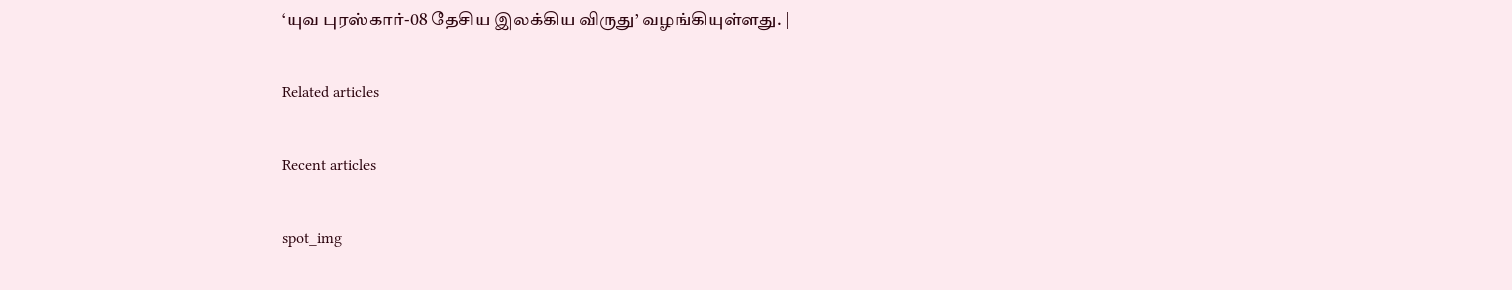‘யுவ புரஸ்கார்-08 தேசிய இலக்கிய விருது’ வழங்கியுள்ளது. |

Related articles

Recent articles

spot_img